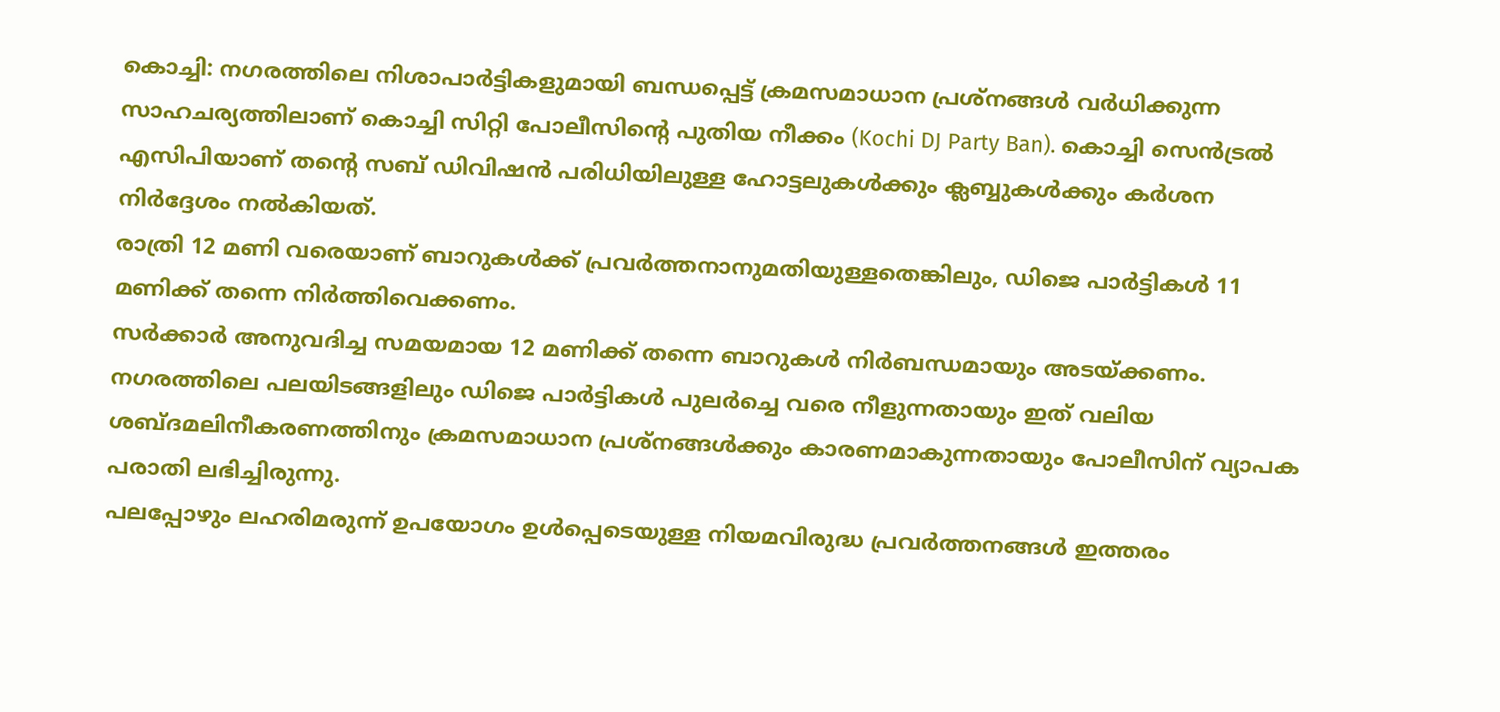കൊച്ചി: നഗരത്തിലെ നിശാപാർട്ടികളുമായി ബന്ധപ്പെട്ട് ക്രമസമാധാന പ്രശ്നങ്ങൾ വർധിക്കുന്ന സാഹചര്യത്തിലാണ് കൊച്ചി സിറ്റി പോലീസിന്റെ പുതിയ നീക്കം (Kochi DJ Party Ban). കൊച്ചി സെൻട്രൽ എസിപിയാണ് തന്റെ സബ് ഡിവിഷൻ പരിധിയിലുള്ള ഹോട്ടലുകൾക്കും ക്ലബ്ബുകൾക്കും കർശന നിർദ്ദേശം നൽകിയത്.
രാത്രി 12 മണി വരെയാണ് ബാറുകൾക്ക് പ്രവർത്തനാനുമതിയുള്ളതെങ്കിലും, ഡിജെ പാർട്ടികൾ 11 മണിക്ക് തന്നെ നിർത്തിവെക്കണം.
സർക്കാർ അനുവദിച്ച സമയമായ 12 മണിക്ക് തന്നെ ബാറുകൾ നിർബന്ധമായും അടയ്ക്കണം. നഗരത്തിലെ പലയിടങ്ങളിലും ഡിജെ പാർട്ടികൾ പുലർച്ചെ വരെ നീളുന്നതായും ഇത് വലിയ ശബ്ദമലിനീകരണത്തിനും ക്രമസമാധാന പ്രശ്നങ്ങൾക്കും കാരണമാകുന്നതായും പോലീസിന് വ്യാപക പരാതി ലഭിച്ചിരുന്നു.
പലപ്പോഴും ലഹരിമരുന്ന് ഉപയോഗം ഉൾപ്പെടെയുള്ള നിയമവിരുദ്ധ പ്രവർത്തനങ്ങൾ ഇത്തരം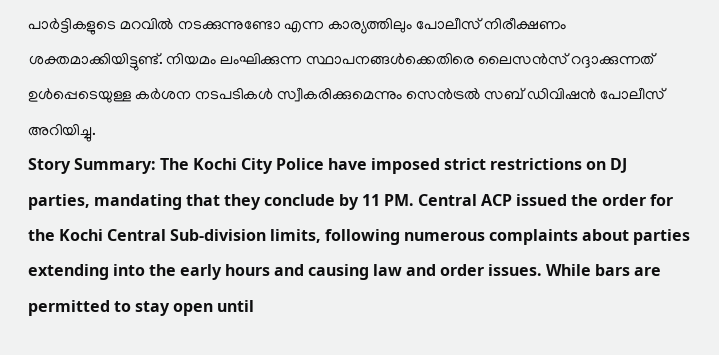പാർട്ടികളുടെ മറവിൽ നടക്കുന്നുണ്ടോ എന്ന കാര്യത്തിലും പോലീസ് നിരീക്ഷണം ശക്തമാക്കിയിട്ടുണ്ട്. നിയമം ലംഘിക്കുന്ന സ്ഥാപനങ്ങൾക്കെതിരെ ലൈസൻസ് റദ്ദാക്കുന്നത് ഉൾപ്പെടെയുള്ള കർശന നടപടികൾ സ്വീകരിക്കുമെന്നും സെൻട്രൽ സബ് ഡിവിഷൻ പോലീസ് അറിയിച്ചു.
Story Summary: The Kochi City Police have imposed strict restrictions on DJ parties, mandating that they conclude by 11 PM. Central ACP issued the order for the Kochi Central Sub-division limits, following numerous complaints about parties extending into the early hours and causing law and order issues. While bars are permitted to stay open until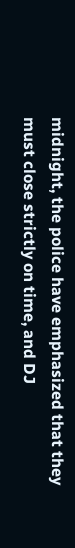midnight, the police have emphasized that they must close strictly on time, and DJ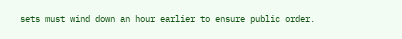sets must wind down an hour earlier to ensure public order.